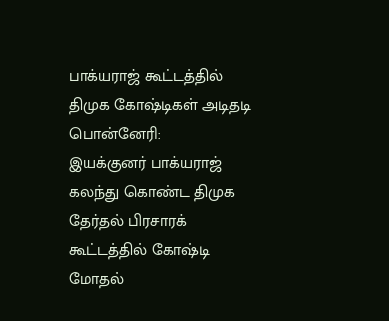பாக்யராஜ் கூட்டத்தில் திமுக கோஷ்டிகள் அடிதடி
பொன்னேரி:
இயக்குனர் பாக்யராஜ் கலந்து கொண்ட திமுக தேர்தல் பிரசாரக் கூட்டத்தில் கோஷ்டி மோதல்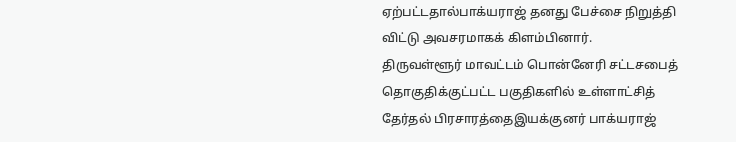ஏற்பட்டதால்பாக்யராஜ் தனது பேச்சை நிறுத்தி விட்டு அவசரமாகக் கிளம்பினார்.
திருவள்ளூர் மாவட்டம் பொன்னேரி சட்டசபைத் தொகுதிக்குட்பட்ட பகுதிகளில் உள்ளாட்சித் தேர்தல் பிரசாரத்தைஇயக்குனர் பாக்யராஜ்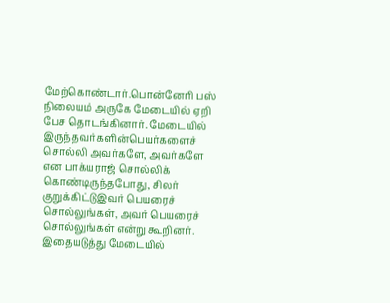மேற்கொண்டார்.பொன்னேரி பஸ் நிலையம் அருகே மேடையில் ஏறி பேச தொடங்கினார். மேடையில் இருந்தவர்களின்பெயர்களைச் சொல்லி அவர்களே, அவர்களே என பாக்யராஜ் சொல்லிக் கொண்டிருந்தபோது, சிலர் குறுக்கிட்டுஇவர் பெயரைச் சொல்லுங்கள், அவர் பெயரைச் சொல்லுங்கள் என்று கூறினர்.
இதையடுத்து மேடையில்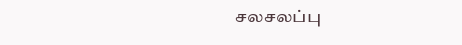சலசலப்பு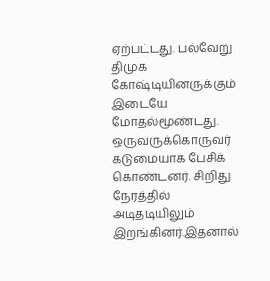ஏற்பட்டது. பல்வேறு திமுக கோஷ்டியினருக்கும் இடையே மோதல்மூண்டது. ஒருவருக்கொருவர் கடுமையாக பேசிக் கொண்டனர். சிறிது நேரத்தில் அடிதடியிலும் இறங்கினர்.இதனால்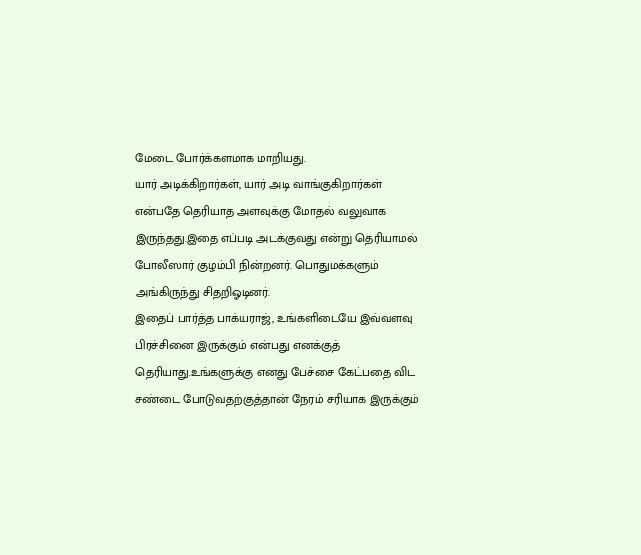மேடை போர்க்களமாக மாறியது.
யார் அடிக்கிறார்கள், யார் அடி வாங்குகிறார்கள் என்பதே தெரியாத அளவுக்கு மோதல் வலுவாக இருந்தது.இதை எப்படி அடக்குவது என்று தெரியாமல் போலீஸார் குழம்பி நின்றனர். பொதுமக்களும் அங்கிருந்து சிதறிஓடினர்.
இதைப் பார்த்த பாக்யராஜ், உங்களிடையே இவ்வளவு பிரச்சினை இருக்கும் என்பது எனக்குத் தெரியாது.உங்களுக்கு எனது பேச்சை கேட்பதை விட சண்டை போடுவதற்குத்தான் நேரம் சரியாக இருக்கும்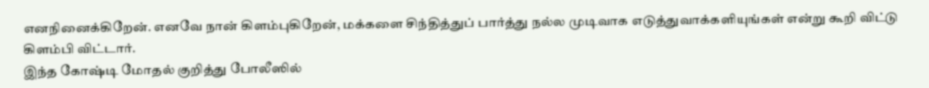எனநினைக்கிறேன். எனவே நான் கிளம்புகிறேன், மக்களை சிந்தித்துப் பார்த்து நல்ல முடிவாக எடுத்துவாக்களியுங்கள் என்று கூறி விட்டு கிளம்பி விட்டார்.
இந்த கோஷ்டி மோதல் குறித்து போலீஸில்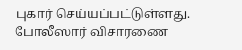புகார் செய்யப்பட்டுள்ளது. போலீஸார் விசாரணை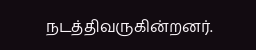நடத்திவருகின்றனர்.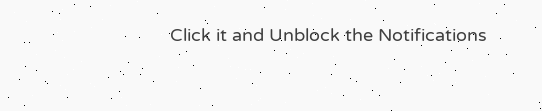Click it and Unblock the Notifications